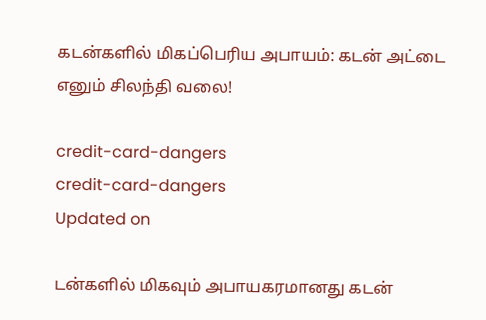கடன்களில் மிகப்பெரிய அபாயம்: கடன் அட்டை எனும் சிலந்தி வலை!

credit-card-dangers
credit-card-dangers
Updated on

டன்களில் மிகவும் அபாயகரமானது கடன்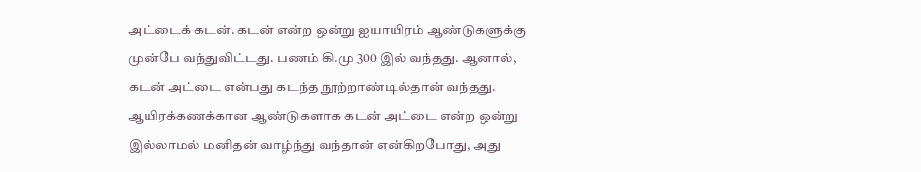அட்டைக் கடன். கடன் என்ற ஒன்று ஐயாயிரம் ஆண்டுகளுக்கு முன்பே வந்துவிட்டது. பணம் கி.மு 300 இல் வந்தது. ஆனால், கடன் அட்டை என்பது கடந்த நூற்றாண்டில்தான் வந்தது. ஆயிரக்கணக்கான ஆண்டுகளாக கடன் அட்டை என்ற ஒன்று இல்லாமல் மனிதன் வாழ்ந்து வந்தான் என்கிறபோது, அது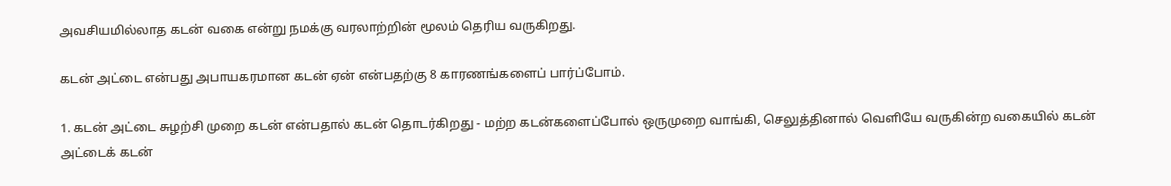அவசியமில்லாத கடன் வகை என்று நமக்கு வரலாற்றின் மூலம் தெரிய வருகிறது.

கடன் அட்டை என்பது அபாயகரமான கடன் ஏன் என்பதற்கு 8 காரணங்களைப் பார்ப்போம்.

1. கடன் அட்டை சுழற்சி முறை கடன் என்பதால் கடன் தொடர்கிறது - மற்ற கடன்களைப்போல் ஒருமுறை வாங்கி, செலுத்தினால் வெளியே வருகின்ற வகையில் கடன் அட்டைக் கடன்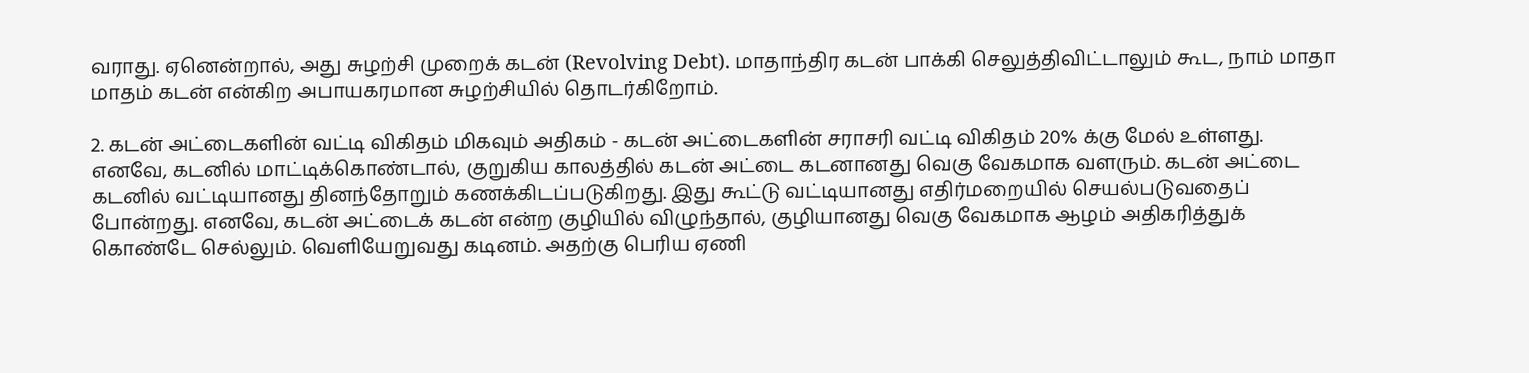வராது. ஏனென்றால், அது சுழற்சி முறைக் கடன் (Revolving Debt). மாதாந்திர கடன் பாக்கி செலுத்திவிட்டாலும் கூட, நாம் மாதா மாதம் கடன் என்கிற அபாயகரமான சுழற்சியில் தொடர்கிறோம்.

2. கடன் அட்டைகளின் வட்டி விகிதம் மிகவும் அதிகம் - கடன் அட்டைகளின் சராசரி வட்டி விகிதம் 20% க்கு மேல் உள்ளது. எனவே, கடனில் மாட்டிக்கொண்டால், குறுகிய காலத்தில் கடன் அட்டை கடனானது வெகு வேகமாக வளரும். கடன் அட்டை கடனில் வட்டியானது தினந்தோறும் கணக்கிடப்படுகிறது. இது கூட்டு வட்டியானது எதிர்மறையில் செயல்படுவதைப் போன்றது. எனவே, கடன் அட்டைக் கடன் என்ற குழியில் விழுந்தால், குழியானது வெகு வேகமாக ஆழம் அதிகரித்துக் கொண்டே செல்லும். வெளியேறுவது கடினம். அதற்கு பெரிய ஏணி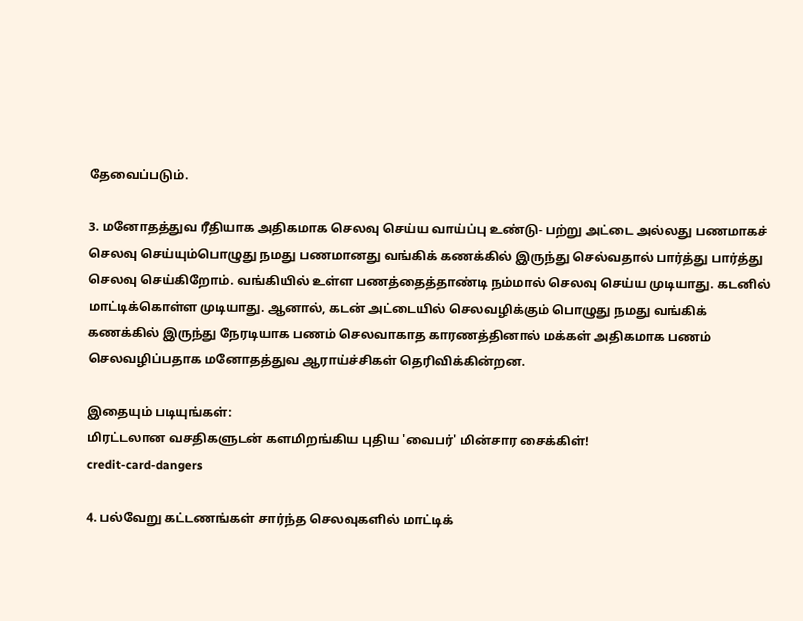தேவைப்படும்.

3. மனோதத்துவ ரீதியாக அதிகமாக செலவு செய்ய வாய்ப்பு உண்டு- பற்று அட்டை அல்லது பணமாகச் செலவு செய்யும்பொழுது நமது பணமானது வங்கிக் கணக்கில் இருந்து செல்வதால் பார்த்து பார்த்து செலவு செய்கிறோம். வங்கியில் உள்ள பணத்தைத்தாண்டி நம்மால் செலவு செய்ய முடியாது. கடனில் மாட்டிக்கொள்ள முடியாது. ஆனால், கடன் அட்டையில் செலவழிக்கும் பொழுது நமது வங்கிக் கணக்கில் இருந்து நேரடியாக பணம் செலவாகாத காரணத்தினால் மக்கள் அதிகமாக பணம் செலவழிப்பதாக மனோதத்துவ ஆராய்ச்சிகள் தெரிவிக்கின்றன.

இதையும் படியுங்கள்:
மிரட்டலான வசதிகளுடன் களமிறங்கிய புதிய 'வைபர்' மின்சார சைக்கிள்!
credit-card-dangers

4. பல்வேறு கட்டணங்கள் சார்ந்த செலவுகளில் மாட்டிக்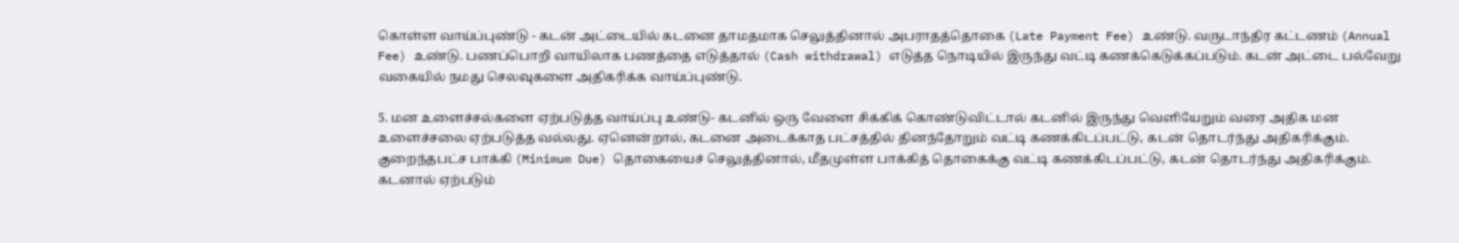கொள்ள வாய்ப்புண்டு - கடன் அட்டையில் கடனை தாமதமாக செலுத்தினால் அபராதத்தொகை (Late Payment Fee) உண்டு. வருடாந்திர கட்டணம் (Annual Fee) உண்டு. பணப்பொறி வாயிலாக பணத்தை எடுத்தால் (Cash withdrawal) எடுத்த நொடியில் இருந்து வட்டி கணக்கெடுக்கப்படும். கடன் அட்டை பல்வேறு வகையில் நமது செலவுகளை அதிகரிக்க வாய்ப்புண்டு.

5. மன உளைச்சல்களை ஏற்படுத்த வாய்ப்பு உண்டு- கடனில் ஒரு வேளை சிக்கிக் கொண்டுவிட்டால் கடனில் இருந்து வெளியேறும் வரை அதிக மன உளைச்சலை ஏற்படுத்த வல்லது. ஏனென்றால், கடனை அடைக்காத பட்சத்தில் தினந்தோறும் வட்டி கணக்கிடப்பட்டு, கடன் தொடர்ந்து அதிகரிக்கும். குறைந்தபட்ச பாக்கி (Minimum Due) தொகையைச் செலுத்தினால், மீதமுள்ள பாக்கித் தொகைக்கு வட்டி கணக்கிடப்பட்டு, கடன் தொடர்ந்து அதிகரிக்கும். கடனால் ஏற்படும்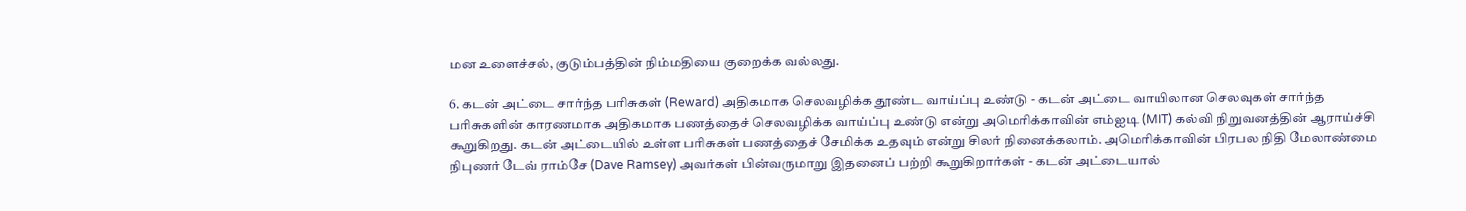மன உளைச்சல், குடும்பத்தின் நிம்மதியை குறைக்க வல்லது.

6. கடன் அட்டை சார்ந்த பரிசுகள் (Reward) அதிகமாக செலவழிக்க தூண்ட வாய்ப்பு உண்டு - கடன் அட்டை வாயிலான செலவுகள் சார்ந்த பரிசுகளின் காரணமாக அதிகமாக பணத்தைச் செலவழிக்க வாய்ப்பு உண்டு என்று அமெரிக்காவின் எம்ஐடி (MIT) கல்வி நிறுவனத்தின் ஆராய்ச்சி கூறுகிறது. கடன் அட்டையில் உள்ள பரிசுகள் பணத்தைச் சேமிக்க உதவும் என்று சிலர் நினைக்கலாம். அமெரிக்காவின் பிரபல நிதி மேலாண்மை நிபுணர் டேவ் ராம்சே (Dave Ramsey) அவர்கள் பின்வருமாறு இதனைப் பற்றி கூறுகிறார்கள் - கடன் அட்டையால்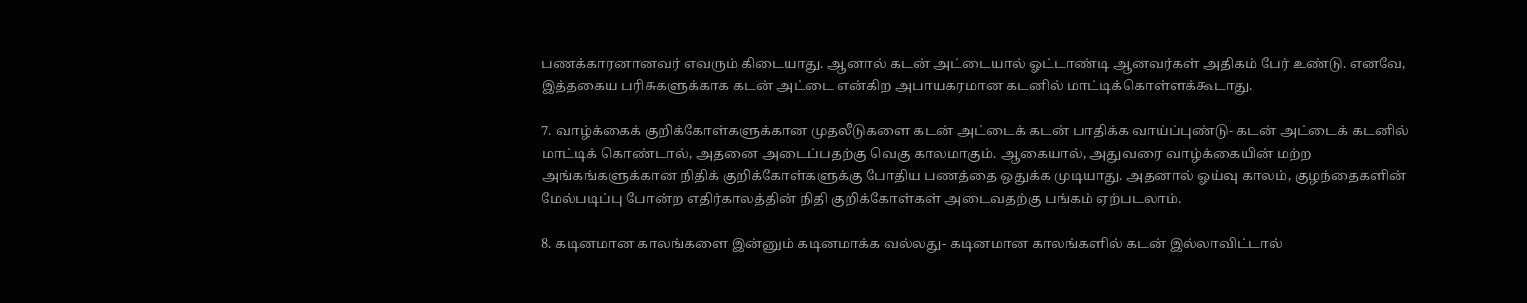பணக்காரனானவர் எவரும் கிடையாது. ஆனால் கடன் அட்டையால் ஓட்டாண்டி ஆனவர்கள் அதிகம் பேர் உண்டு. எனவே, இத்தகைய பரிசுகளுக்காக கடன் அட்டை என்கிற அபாயகரமான கடனில் மாட்டிக்கொள்ளக்கூடாது.

7. வாழ்க்கைக் குறிக்கோள்களுக்கான முதலீடுகளை கடன் அட்டைக் கடன் பாதிக்க வாய்ப்புண்டு- கடன் அட்டைக் கடனில் மாட்டிக் கொண்டால், அதனை அடைப்பதற்கு வெகு காலமாகும். ஆகையால், அதுவரை வாழ்க்கையின் மற்ற அங்கங்களுக்கான நிதிக் குறிக்கோள்களுக்கு போதிய பணத்தை ஒதுக்க முடியாது. அதனால் ஓய்வு காலம், குழந்தைகளின் மேல்படிப்பு போன்ற எதிர்காலத்தின் நிதி குறிக்கோள்கள் அடைவதற்கு பங்கம் ஏற்படலாம்.

8. கடினமான காலங்களை இன்னும் கடினமாக்க வல்லது- கடினமான காலங்களில் கடன் இல்லாவிட்டால்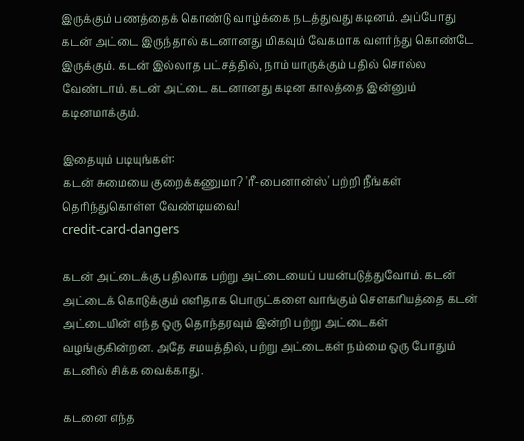இருக்கும் பணத்தைக் கொண்டு வாழ்க்கை நடத்துவது கடினம். அப்போது கடன் அட்டை இருந்தால் கடனானது மிகவும் வேகமாக வளர்ந்து கொண்டே இருக்கும். கடன் இல்லாத பட்சத்தில், நாம் யாருக்கும் பதில் சொல்ல வேண்டாம். கடன் அட்டை கடனானது கடின காலத்தை இன்னும் கடினமாக்கும்.

இதையும் படியுங்கள்:
கடன் சுமையை குறைக்கணுமா? 'ரீ-பைனான்ஸ்' பற்றி நீங்கள் தெரிந்துகொள்ள வேண்டியவை!
credit-card-dangers

கடன் அட்டைக்கு பதிலாக பற்று அட்டையைப் பயன்படுத்துவோம். கடன் அட்டைக் கொடுக்கும் எளிதாக பொருட்களை வாங்கும் சௌகரியத்தை கடன் அட்டையின் எந்த ஒரு தொந்தரவும் இன்றி பற்று அட்டைகள் வழங்குகின்றன. அதே சமயத்தில், பற்று அட்டைகள் நம்மை ஒரு போதும் கடனில் சிக்க வைக்காது.

கடனை எந்த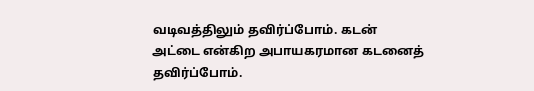வடிவத்திலும் தவிர்ப்போம். கடன் அட்டை என்கிற அபாயகரமான கடனைத் தவிர்ப்போம்.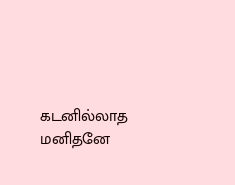கடனில்லாத மனிதனே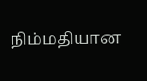நிம்மதியான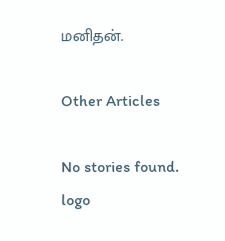மனிதன்.

Other Articles

No stories found.
logo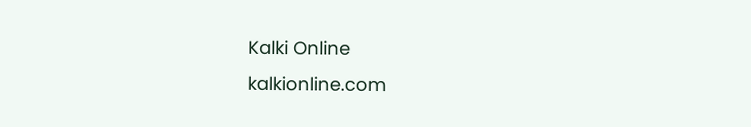Kalki Online
kalkionline.com